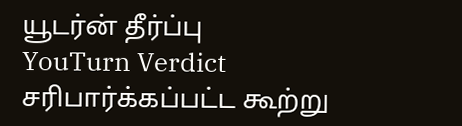யூடர்ன் தீர்ப்பு
YouTurn Verdict
சரிபார்க்கப்பட்ட கூற்று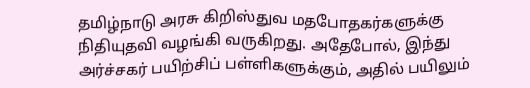தமிழ்நாடு அரசு கிறிஸ்துவ மதபோதகர்களுக்கு நிதியுதவி வழங்கி வருகிறது. அதேபோல், இந்து அர்ச்சகர் பயிற்சிப் பள்ளிகளுக்கும், அதில் பயிலும்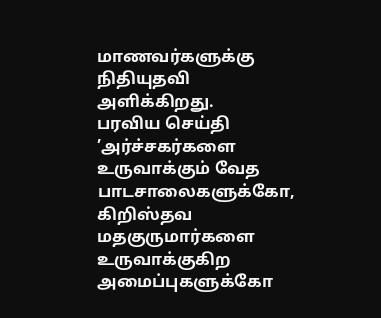மாணவர்களுக்கு நிதியுதவி அளிக்கிறது.
பரவிய செய்தி
’அர்ச்சகர்களை உருவாக்கும் வேத பாடசாலைகளுக்கோ, கிறிஸ்தவ மதகுருமார்களை உருவாக்குகிற அமைப்புகளுக்கோ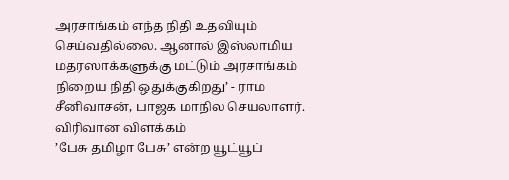அரசாங்கம் எந்த நிதி உதவியும் செய்வதில்லை. ஆனால் இஸ்லாமிய மதரஸாக்களுக்கு மட்டும் அரசாங்கம் நிறைய நிதி ஒதுக்குகிறது’ - ராம சீனிவாசன், பாஜக மாநில செயலாளர்.
விரிவான விளக்கம்
’பேசு தமிழா பேசு’ என்ற யூட்யூப்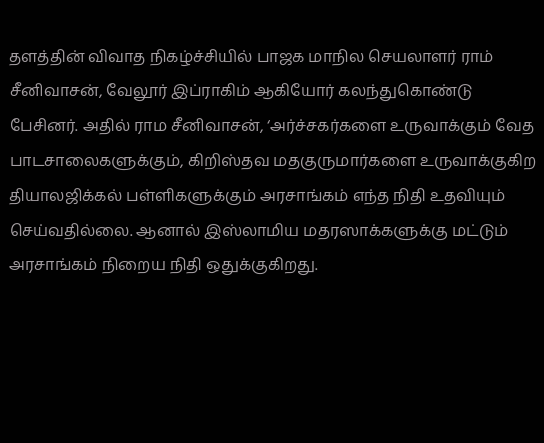தளத்தின் விவாத நிகழ்ச்சியில் பாஜக மாநில செயலாளர் ராம் சீனிவாசன், வேலூர் இப்ராகிம் ஆகியோர் கலந்துகொண்டு பேசினர். அதில் ராம சீனிவாசன், ‘அர்ச்சகர்களை உருவாக்கும் வேத பாடசாலைகளுக்கும், கிறிஸ்தவ மதகுருமார்களை உருவாக்குகிற தியாலஜிக்கல் பள்ளிகளுக்கும் அரசாங்கம் எந்த நிதி உதவியும் செய்வதில்லை. ஆனால் இஸ்லாமிய மதரஸாக்களுக்கு மட்டும் அரசாங்கம் நிறைய நிதி ஒதுக்குகிறது.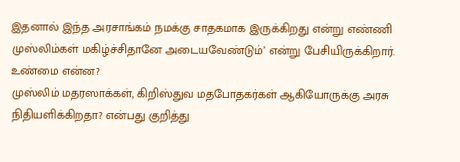இதனால் இந்த அரசாங்கம் நமக்கு சாதகமாக இருக்கிறது என்று எண்ணி முஸ்லிம்கள் மகிழ்ச்சிதானே அடையவேண்டும்’ என்று பேசியிருக்கிறார்.
உண்மை என்ன?
முஸ்லிம் மதரஸாக்கள், கிறிஸ்துவ மதபோதகர்கள் ஆகியோருக்கு அரசு நிதியளிக்கிறதா? என்பது குறித்து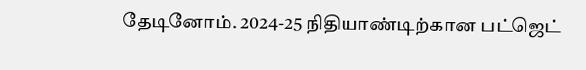தேடினோம். 2024-25 நிதியாண்டிற்கான பட்ஜெட்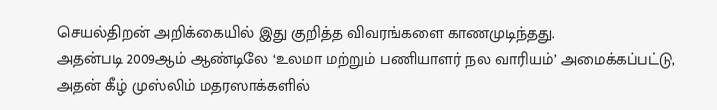செயல்திறன் அறிக்கையில் இது குறித்த விவரங்களை காணமுடிந்தது.
அதன்படி 2009ஆம் ஆண்டிலே ‘உலமா மற்றும் பணியாளர் நல வாரியம்’ அமைக்கப்பட்டு, அதன் கீழ் முஸ்லிம் மதரஸாக்களில்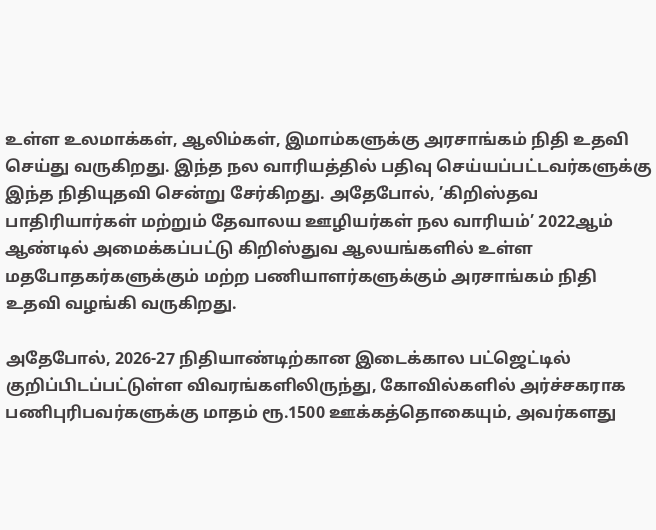உள்ள உலமாக்கள், ஆலிம்கள், இமாம்களுக்கு அரசாங்கம் நிதி உதவி செய்து வருகிறது. இந்த நல வாரியத்தில் பதிவு செய்யப்பட்டவர்களுக்கு இந்த நிதியுதவி சென்று சேர்கிறது. அதேபோல், ’கிறிஸ்தவ பாதிரியார்கள் மற்றும் தேவாலய ஊழியர்கள் நல வாரியம்’ 2022ஆம் ஆண்டில் அமைக்கப்பட்டு கிறிஸ்துவ ஆலயங்களில் உள்ள மதபோதகர்களுக்கும் மற்ற பணியாளர்களுக்கும் அரசாங்கம் நிதி உதவி வழங்கி வருகிறது.

அதேபோல், 2026-27 நிதியாண்டிற்கான இடைக்கால பட்ஜெட்டில் குறிப்பிடப்பட்டுள்ள விவரங்களிலிருந்து, கோவில்களில் அர்ச்சகராக பணிபுரிபவர்களுக்கு மாதம் ரூ.1500 ஊக்கத்தொகையும், அவர்களது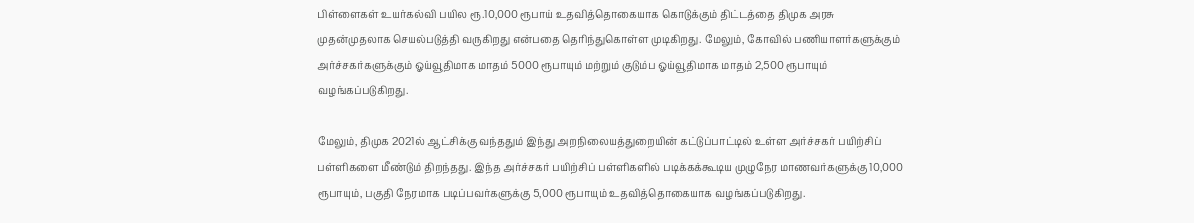பிள்ளைகள் உயர்கல்வி பயில ரூ.10,000 ரூபாய் உதவித்தொகையாக கொடுக்கும் திட்டத்தை திமுக அரசு முதன்முதலாக செயல்படுத்தி வருகிறது என்பதை தெரிந்துகொள்ள முடிகிறது. மேலும், கோவில் பணியாளர்களுக்கும் அர்ச்சகர்களுக்கும் ஓய்வூதிமாக மாதம் 5000 ரூபாயும் மற்றும் குடும்ப ஓய்வூதிமாக மாதம் 2,500 ரூபாயும் வழங்கப்படுகிறது.

மேலும், திமுக 2021ல் ஆட்சிக்கு வந்ததும் இந்து அறநிலையத்துறையின் கட்டுப்பாட்டில் உள்ள அர்ச்சகர் பயிற்சிப் பள்ளிகளை மீண்டும் திறந்தது. இந்த அர்ச்சகர் பயிற்சிப் பள்ளிகளில் படிக்கக்கூடிய முழுநேர மாணவர்களுக்கு 10,000 ரூபாயும், பகுதி நேரமாக படிப்பவர்களுக்கு 5,000 ரூபாயும் உதவித்தொகையாக வழங்கப்படுகிறது.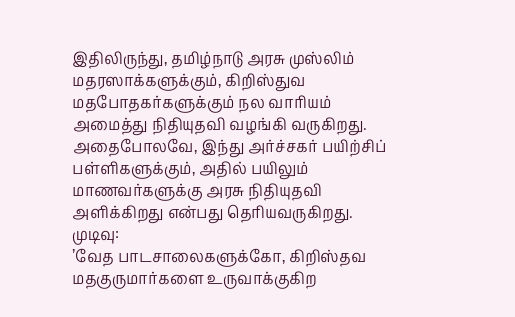இதிலிருந்து, தமிழ்நாடு அரசு முஸ்லிம் மதரஸாக்களுக்கும், கிறிஸ்துவ மதபோதகர்களுக்கும் நல வாரியம் அமைத்து நிதியுதவி வழங்கி வருகிறது. அதைபோலவே, இந்து அர்ச்சகர் பயிற்சிப் பள்ளிகளுக்கும், அதில் பயிலும் மாணவர்களுக்கு அரசு நிதியுதவி அளிக்கிறது என்பது தெரியவருகிறது.
முடிவு:
’வேத பாடசாலைகளுக்கோ, கிறிஸ்தவ மதகுருமார்களை உருவாக்குகிற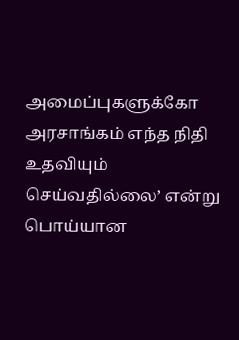அமைப்புகளுக்கோ அரசாங்கம் எந்த நிதி உதவியும் செய்வதில்லை’ என்று பொய்யான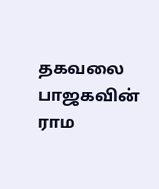தகவலை பாஜகவின் ராம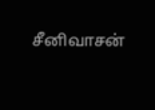சீனிவாசன்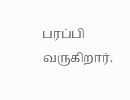பரப்பி வருகிறார்.